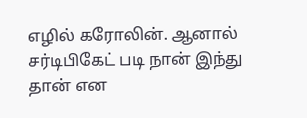எழில் கரோலின். ஆனால் சர்டிபிகேட் படி நான் இந்து தான் என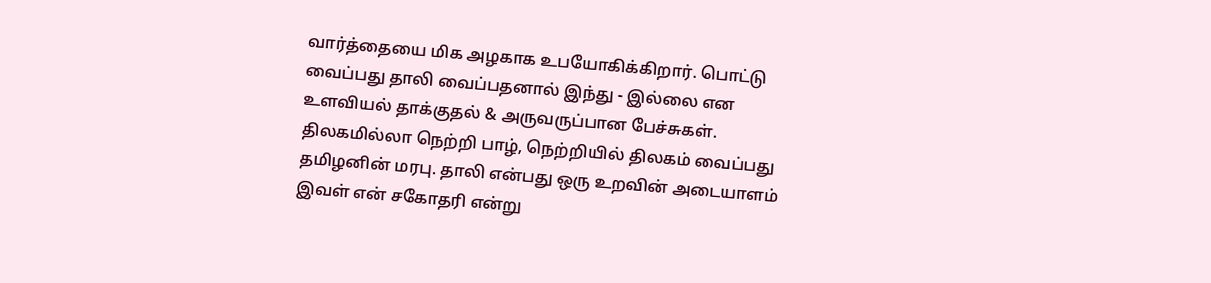வார்த்தையை மிக அழகாக உபயோகிக்கிறார். பொட்டு வைப்பது தாலி வைப்பதனால் இந்து - இல்லை என உளவியல் தாக்குதல் & அருவருப்பான பேச்சுகள். திலகமில்லா நெற்றி பாழ், நெற்றியில் திலகம் வைப்பது தமிழனின் மரபு. தாலி என்பது ஒரு உறவின் அடையாளம் இவள் என் சகோதரி என்று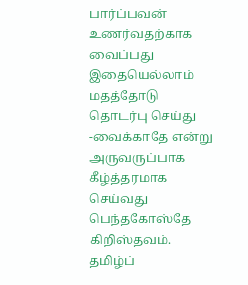பார்ப்பவன் உணர்வதற்காக வைப்பது இதையெல்லாம் மதத்தோடு தொடர்பு செய்து -வைக்காதே என்று அருவருப்பாக கீழ்த்தரமாக செய்வது பெந்தகோஸ்தே கிறிஸ்தவம். தமிழ்ப்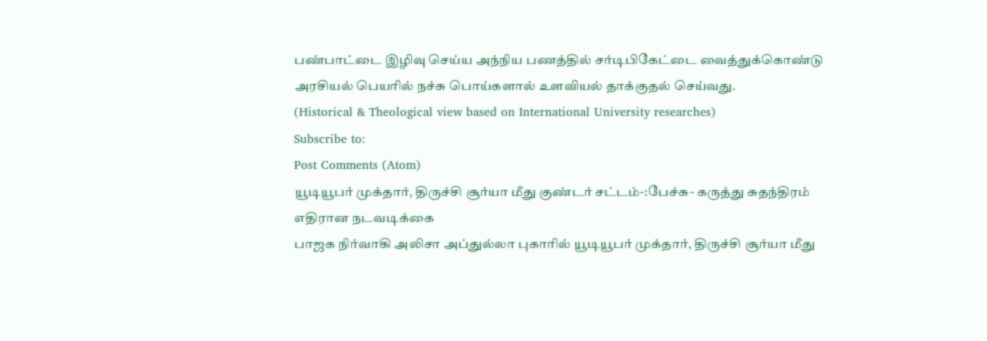பண்பாட்டை இழிவு செய்ய அந்நிய பணத்தில் சர்டிபிகேட்டை வைத்துக்கொண்டு அரசியல் பெயரில் நச்சு பொய்களால் உளவியல் தாக்குதல் செய்வது.
(Historical & Theological view based on International University researches)
Subscribe to:
Post Comments (Atom)
யூடியூபர் முக்தார், திருச்சி சூர்யா மீது குண்டர் சட்டம்-:பேச்சு- கருத்து சுதந்திரம் எதிரான நடவடிக்கை
பாஜக நிர்வாகி அலிசா அப்துல்லா புகாரில் யூடியூபர் முக்தார், திருச்சி சூர்யா மீது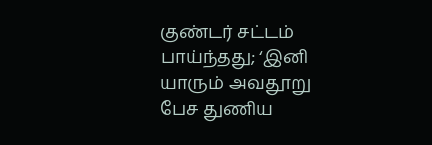குண்டர் சட்டம் பாய்ந்தது; ‘இனி யாரும் அவதூறு பேச துணிய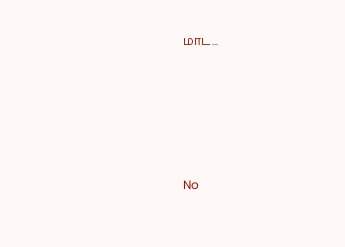மாட...







No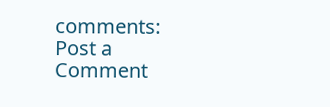comments:
Post a Comment